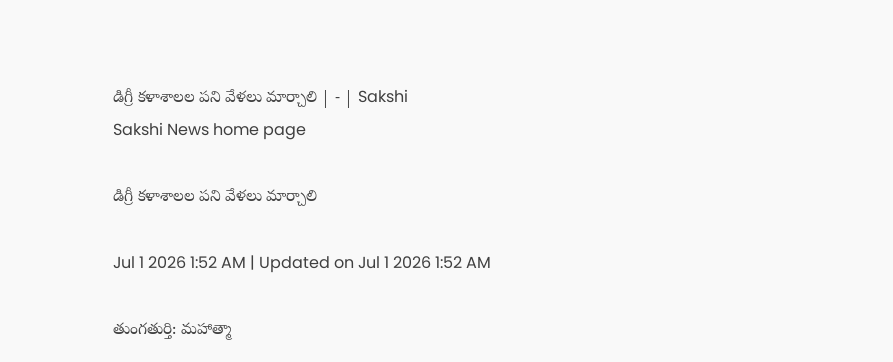డిగ్రీ కళాశాలల పని వేళలు మార్చాలి | - | Sakshi
Sakshi News home page

డిగ్రీ కళాశాలల పని వేళలు మార్చాలి

Jul 1 2026 1:52 AM | Updated on Jul 1 2026 1:52 AM

తుంగతుర్తి: మహాత్మా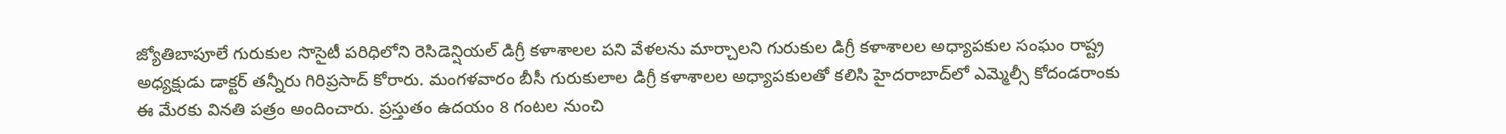జ్యోతిబాపూలే గురుకుల సొసైటీ పరిధిలోని రెసిడెన్షియల్‌ డిగ్రీ కళాశాలల పని వేళలను మార్చాలని గురుకుల డిగ్రీ కళాశాలల అధ్యాపకుల సంఘం రాష్ట్ర అధ్యక్షుడు డాక్టర్‌ తన్నీరు గిరిప్రసాద్‌ కోరారు. మంగళవారం బీసీ గురుకులాల డిగ్రీ కళాశాలల అధ్యాపకులతో కలిసి హైదరాబాద్‌లో ఎమ్మెల్సీ కోదండరాంకు ఈ మేరకు వినతి పత్రం అందించారు. ప్రస్తుతం ఉదయం 8 గంటల నుంచి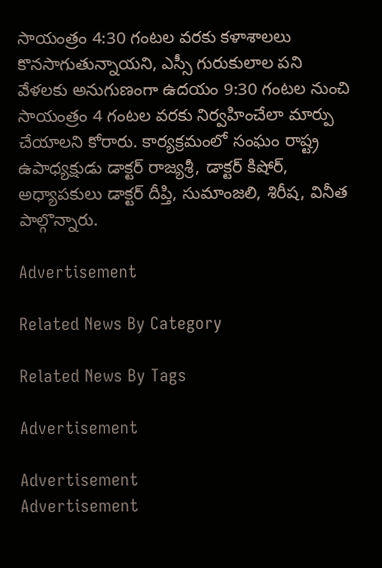సాయంత్రం 4:30 గంటల వరకు కళాశాలలు కొనసాగుతున్నాయని, ఎస్సీ గురుకులాల పని వేళలకు అనుగుణంగా ఉదయం 9:30 గంటల నుంచి సాయంత్రం 4 గంటల వరకు నిర్వహించేలా మార్పు చేయాలని కోరారు. కార్యక్రమంలో సంఘం రాష్ట్ర ఉపాధ్యక్షుడు డాక్టర్‌ రాజ్యశ్రీ, డాక్టర్‌ కిషోర్‌, అధ్యాపకులు డాక్టర్‌ దీప్తి, సుమాంజలి, శిరీష, వినీత పాల్గొన్నారు.

Advertisement

Related News By Category

Related News By Tags

Advertisement

Advertisement
Advertisement